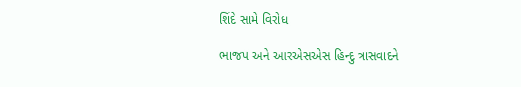શિંદે સામે વિરોધ

ભાજપ અને આરએસએસ હિન્દુ ત્રાસવાદને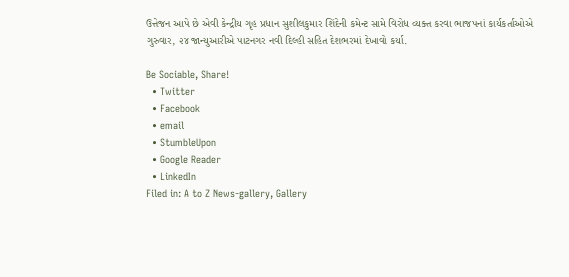ઉત્તેજન આપે છે એવી કેન્દ્રીય ગૃહ પ્રધાન સુશીલકુમાર શિંદેની કમેન્ટ સામે વિરોધ વ્યક્ત કરવા ભાજપનાં કાર્યકર્તાઓએ ગુરુવાર, ૨૪ જાન્યુઆરીએ પાટનગર નવી દિલ્હી સહિત દેશભરમાં દેખાવો કર્યા.

Be Sociable, Share!
  • Twitter
  • Facebook
  • email
  • StumbleUpon
  • Google Reader
  • LinkedIn
Filed in: A to Z News-gallery, Gallery